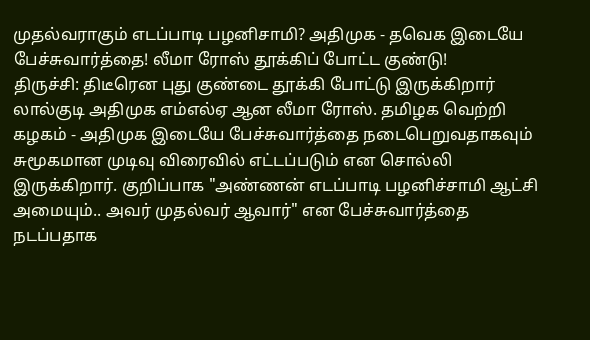முதல்வராகும் எடப்பாடி பழனிசாமி? அதிமுக - தவெக இடையே பேச்சுவார்த்தை! லீமா ரோஸ் தூக்கிப் போட்ட குண்டு!
திருச்சி: திடீரென புது குண்டை தூக்கி போட்டு இருக்கிறார் லால்குடி அதிமுக எம்எல்ஏ ஆன லீமா ரோஸ். தமிழக வெற்றி கழகம் - அதிமுக இடையே பேச்சுவார்த்தை நடைபெறுவதாகவும் சுமூகமான முடிவு விரைவில் எட்டப்படும் என சொல்லி இருக்கிறார். குறிப்பாக "அண்ணன் எடப்பாடி பழனிச்சாமி ஆட்சி அமையும்.. அவர் முதல்வர் ஆவார்" என பேச்சுவார்த்தை நடப்பதாக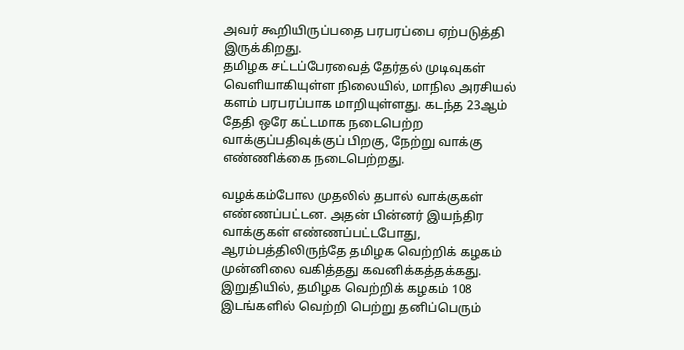அவர் கூறியிருப்பதை பரபரப்பை ஏற்படுத்தி இருக்கிறது.
தமிழக சட்டப்பேரவைத் தேர்தல் முடிவுகள் வெளியாகியுள்ள நிலையில், மாநில அரசியல் களம் பரபரப்பாக மாறியுள்ளது. கடந்த 23ஆம் தேதி ஒரே கட்டமாக நடைபெற்ற வாக்குப்பதிவுக்குப் பிறகு, நேற்று வாக்கு எண்ணிக்கை நடைபெற்றது.

வழக்கம்போல முதலில் தபால் வாக்குகள் எண்ணப்பட்டன. அதன் பின்னர் இயந்திர வாக்குகள் எண்ணப்பட்டபோது, ஆரம்பத்திலிருந்தே தமிழக வெற்றிக் கழகம் முன்னிலை வகித்தது கவனிக்கத்தக்கது.
இறுதியில், தமிழக வெற்றிக் கழகம் 108 இடங்களில் வெற்றி பெற்று தனிப்பெரும்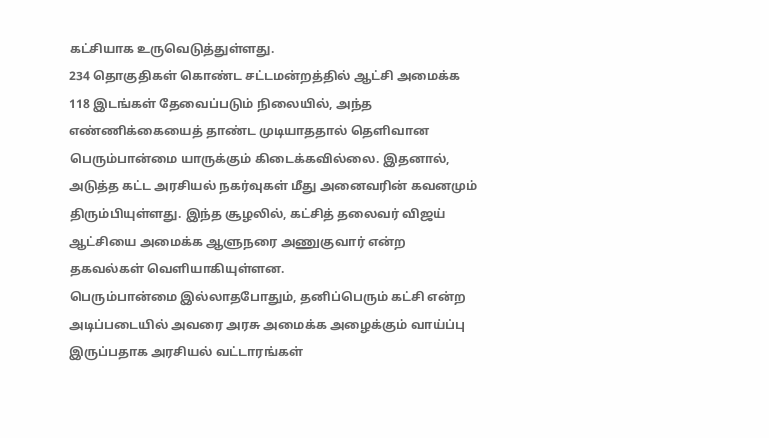கட்சியாக உருவெடுத்துள்ளது.
234 தொகுதிகள் கொண்ட சட்டமன்றத்தில் ஆட்சி அமைக்க 118 இடங்கள் தேவைப்படும் நிலையில், அந்த எண்ணிக்கையைத் தாண்ட முடியாததால் தெளிவான பெரும்பான்மை யாருக்கும் கிடைக்கவில்லை. இதனால், அடுத்த கட்ட அரசியல் நகர்வுகள் மீது அனைவரின் கவனமும் திரும்பியுள்ளது. இந்த சூழலில், கட்சித் தலைவர் விஜய் ஆட்சியை அமைக்க ஆளுநரை அணுகுவார் என்ற தகவல்கள் வெளியாகியுள்ளன.
பெரும்பான்மை இல்லாதபோதும், தனிப்பெரும் கட்சி என்ற அடிப்படையில் அவரை அரசு அமைக்க அழைக்கும் வாய்ப்பு இருப்பதாக அரசியல் வட்டாரங்கள்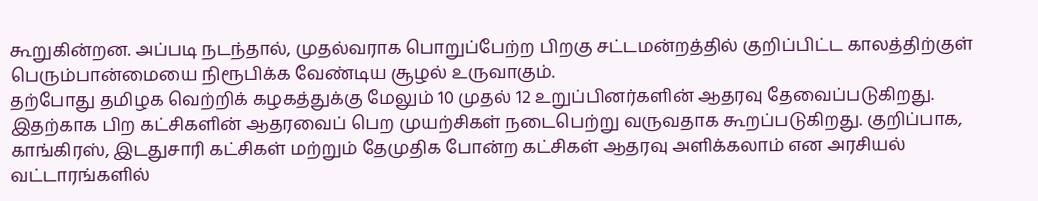கூறுகின்றன. அப்படி நடந்தால், முதல்வராக பொறுப்பேற்ற பிறகு சட்டமன்றத்தில் குறிப்பிட்ட காலத்திற்குள் பெரும்பான்மையை நிரூபிக்க வேண்டிய சூழல் உருவாகும்.
தற்போது தமிழக வெற்றிக் கழகத்துக்கு மேலும் 10 முதல் 12 உறுப்பினர்களின் ஆதரவு தேவைப்படுகிறது.
இதற்காக பிற கட்சிகளின் ஆதரவைப் பெற முயற்சிகள் நடைபெற்று வருவதாக கூறப்படுகிறது. குறிப்பாக, காங்கிரஸ், இடதுசாரி கட்சிகள் மற்றும் தேமுதிக போன்ற கட்சிகள் ஆதரவு அளிக்கலாம் என அரசியல் வட்டாரங்களில்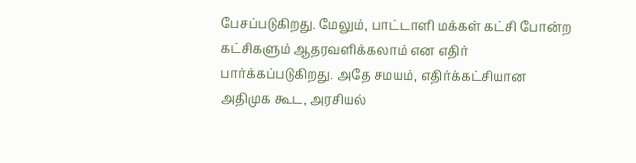பேசப்படுகிறது. மேலும், பாட்டாளி மக்கள் கட்சி போன்ற கட்சிகளும் ஆதரவளிக்கலாம் என எதிர் பார்க்கப்படுகிறது. அதே சமயம், எதிர்க்கட்சியான அதிமுக கூட, அரசியல்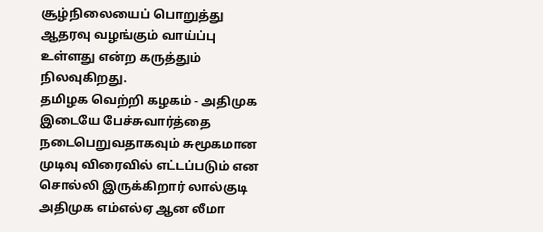சூழ்நிலையைப் பொறுத்து ஆதரவு வழங்கும் வாய்ப்பு உள்ளது என்ற கருத்தும் நிலவுகிறது.
தமிழக வெற்றி கழகம் - அதிமுக இடையே பேச்சுவார்த்தை நடைபெறுவதாகவும் சுமூகமான முடிவு விரைவில் எட்டப்படும் என சொல்லி இருக்கிறார் லால்குடி அதிமுக எம்எல்ஏ ஆன லீமா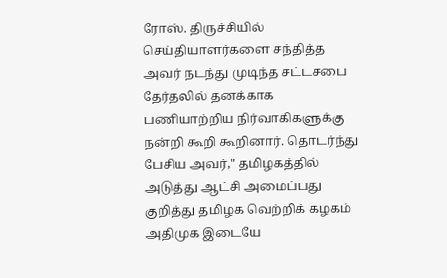ரோஸ். திருச்சியில் செய்தியாளர்களை சந்தித்த அவர் நடந்து முடிந்த சட்டசபை தேர்தலில் தனக்காக பணியாற்றிய நிர்வாகிகளுக்கு நன்றி கூறி கூறினார். தொடர்ந்து பேசிய அவர்," தமிழகத்தில் அடுத்து ஆட்சி அமைப்பது குறித்து தமிழக வெற்றிக் கழகம் அதிமுக இடையே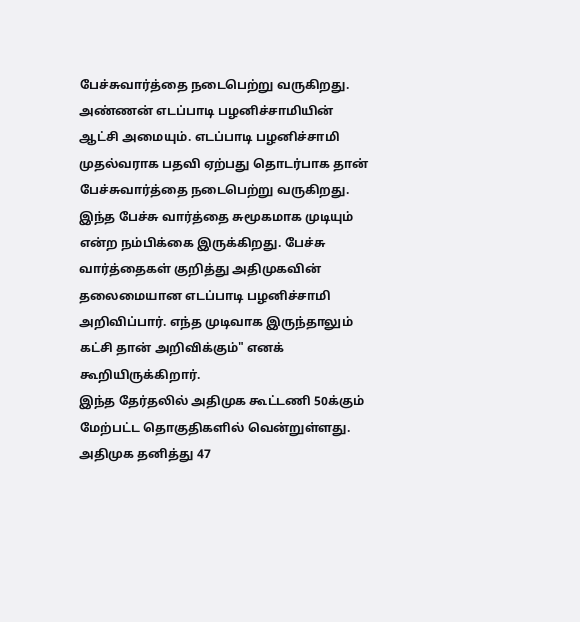பேச்சுவார்த்தை நடைபெற்று வருகிறது.
அண்ணன் எடப்பாடி பழனிச்சாமியின் ஆட்சி அமையும். எடப்பாடி பழனிச்சாமி முதல்வராக பதவி ஏற்பது தொடர்பாக தான் பேச்சுவார்த்தை நடைபெற்று வருகிறது. இந்த பேச்சு வார்த்தை சுமூகமாக முடியும் என்ற நம்பிக்கை இருக்கிறது. பேச்சு வார்த்தைகள் குறித்து அதிமுகவின் தலைமையான எடப்பாடி பழனிச்சாமி அறிவிப்பார். எந்த முடிவாக இருந்தாலும் கட்சி தான் அறிவிக்கும்" எனக் கூறியிருக்கிறார்.
இந்த தேர்தலில் அதிமுக கூட்டணி 50க்கும் மேற்பட்ட தொகுதிகளில் வென்றுள்ளது. அதிமுக தனித்து 47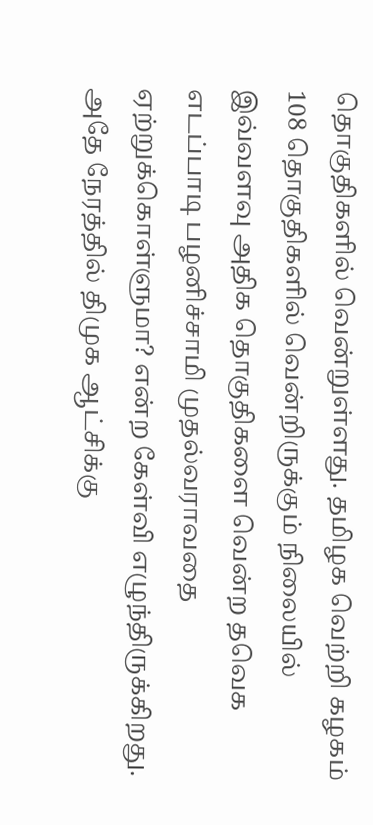தொகுதிகளில் வென்றுள்ளது. தமிழக வெற்றி கழகம் 108 தொகுதிகளில் வென்றிருக்கும் நிலையில் இவ்வளவு அதிக தொகுதிகளை வென்ற தவெக எடப்பாடி பழனிச்சாமி முதல்வராவதை ஏற்றுக்கொள்ளுமா? என்ற கேள்வி எழுந்திருக்கிறது. அதே நேரத்தில் திமுக ஆட்சிக்கு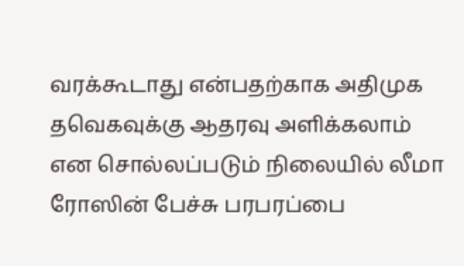வரக்கூடாது என்பதற்காக அதிமுக தவெகவுக்கு ஆதரவு அளிக்கலாம் என சொல்லப்படும் நிலையில் லீமா ரோஸின் பேச்சு பரபரப்பை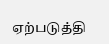ஏற்படுத்தி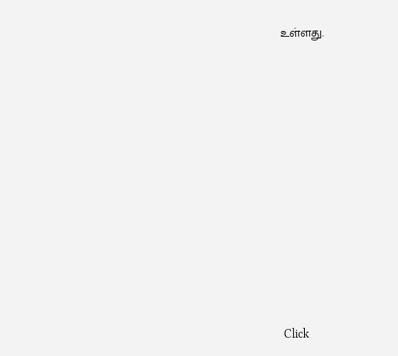உள்ளது.












Click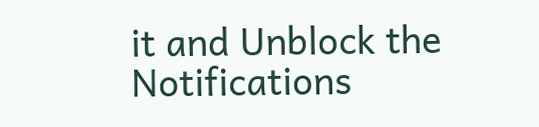it and Unblock the Notifications